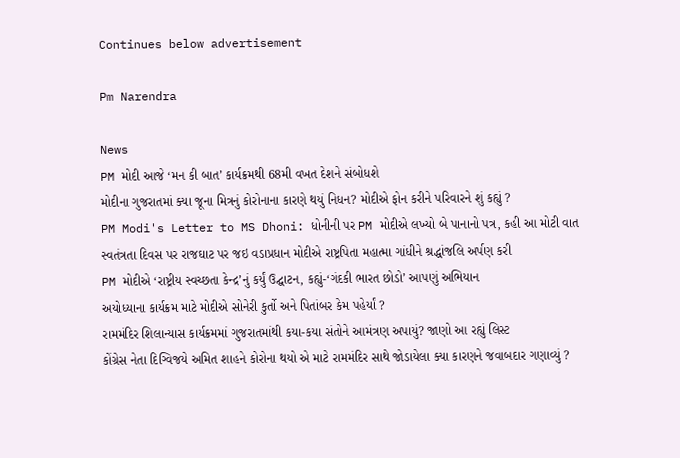Continues below advertisement

Pm Narendra

News
PM મોદી આજે ‘મન કી બાત’ કાર્યક્રમથી 68મી વખત દેશને સંબોધશે
મોદીના ગુજરાતમાં ક્યા જૂના મિત્રનું કોરોનાના કારણે થયું નિધન? મોદીએ ફોન કરીને પરિવારને શું કહ્યું ?
PM Modi's Letter to MS Dhoni: ધોનીની પર PM મોદીએ લખ્યો બે પાનાનો પત્ર, કહી આ મોટી વાત
સ્વતંત્રતા દિવસ પર રાજઘાટ પર જઇ વડાપ્રધાન મોદીએ રાષ્ટ્રપિતા મહાત્મા ગાંધીને શ્રદ્ધાંજલિ અર્પણ કરી
PM મોદીએ ‘રાષ્ટ્રીય સ્વચ્છતા કેન્દ્ર’નું કર્યું ઉદ્ઘાટન, કહ્યું-‘ગંદકી ભારત છોડો’ આપણું અભિયાન
અયોધ્યાના કાર્યક્રમ માટે મોદીએ સોનેરી કુર્તો અને પિતાંબર કેમ પહેર્યાં ?
રામમંદિર શિલાન્યાસ કાર્યક્રમમાં ગુજરાતમાંથી કયા-કયા સંતોને આમંત્રણ અપાયું? જાણો આ રહ્યું લિસ્ટ
કોંગ્રેસ નેતા દિગ્વિજયે અમિત શાહને કોરોના થયો એ માટે રામમંદિર સાથે જોડાયેલા ક્યા કારણને જવાબદાર ગણાવ્યું ?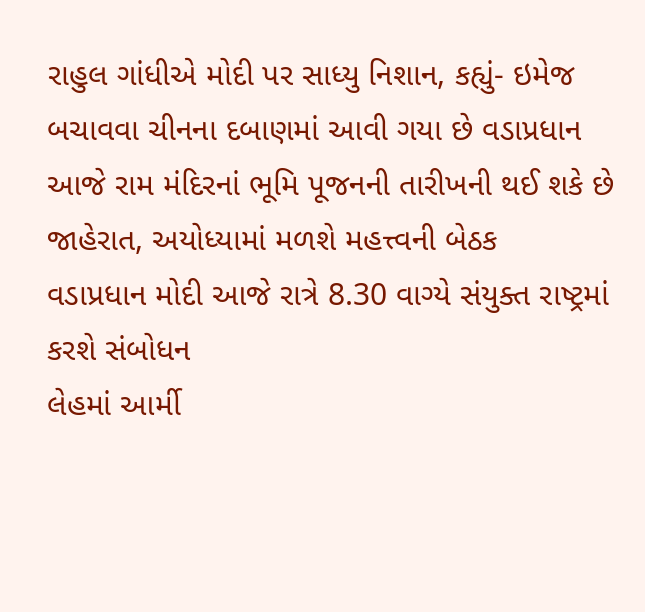રાહુલ ગાંધીએ મોદી પર સાધ્યુ નિશાન, કહ્યું- ઇમેજ બચાવવા ચીનના દબાણમાં આવી ગયા છે વડાપ્રધાન
આજે રામ મંદિરનાં ભૂમિ પૂજનની તારીખની થઈ શકે છે જાહેરાત, અયોધ્યામાં મળશે મહત્ત્વની બેઠક
વડાપ્રધાન મોદી આજે રાત્રે 8.30 વાગ્યે સંયુક્ત રાષ્ટ્રમાં કરશે સંબોધન
લેહમાં આર્મી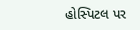હોસ્પિટલ પર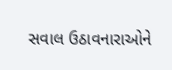સવાલ ઉઠાવનારાઓને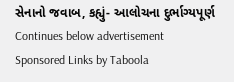સેનાનો જવાબ, કહ્યું- આલોચના દુર્ભાગ્યપૂર્ણ
Continues below advertisement
Sponsored Links by Taboola